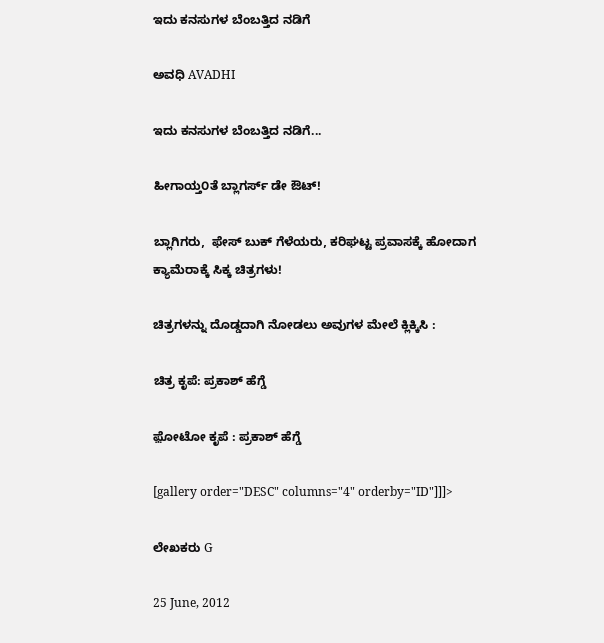ಇದು ಕನಸುಗಳ ಬೆಂಬತ್ತಿದ ನಡಿಗೆ‍

ಅವಧಿ AVADHI

ಇದು ಕನಸುಗಳ ಬೆಂಬತ್ತಿದ ನಡಿಗೆ...

ಹೀಗಾಯ್ತ೦ತೆ ಬ್ಲಾಗರ್ಸ್ ಡೇ ಔಟ್!

ಬ್ಲಾಗಿಗರು,  ಫೇಸ್ ಬುಕ್ ಗೆಳೆಯರು, ಕರಿಘಟ್ಟ ಪ್ರವಾಸಕ್ಕೆ ಹೋದಾಗ ಕ್ಯಾಮೆರಾಕ್ಕೆ ಸಿಕ್ಕ ಚಿತ್ರಗಳು!

ಚಿತ್ರಗಳನ್ನು ದೊಡ್ಡದಾಗಿ ನೋಡಲು ಅವುಗಳ ಮೇಲೆ ಕ್ಲಿಕ್ಕಿಸಿ :

ಚಿತ್ರ ಕೃಪೆ: ಪ್ರಕಾಶ್ ಹೆಗ್ಡೆ

ಫ಼ೋಟೋ ಕೃಪೆ : ಪ್ರಕಾಶ್ ಹೆಗ್ಡೆ

[gallery order="DESC" columns="4" orderby="ID"]]]>

ಲೇಖಕರು G

25 June, 2012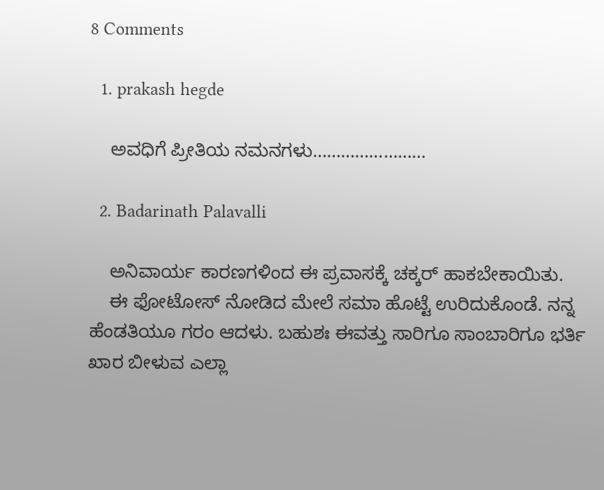8 Comments

  1. prakash hegde

    ಅವಧಿಗೆ ಪ್ರೀತಿಯ ನಮನಗಳು……………………

  2. Badarinath Palavalli

    ಅನಿವಾರ್ಯ ಕಾರಣಗಳಿಂದ ಈ ಪ್ರವಾಸಕ್ಕೆ ಚಕ್ಕರ್ ಹಾಕಬೇಕಾಯಿತು.
    ಈ ಫೋಟೋಸ್ ನೋಡಿದ ಮೇಲೆ ಸಮಾ ಹೊಟ್ಟೆ ಉರಿದುಕೊಂಡೆ. ನನ್ನ ಹೆಂಡತಿಯೂ ಗರಂ ಆದಳು. ಬಹುಶಃ ಈವತ್ತು ಸಾರಿಗೂ ಸಾಂಬಾರಿಗೂ ಭರ್ತಿ ಖಾರ ಬೀಳುವ ಎಲ್ಲಾ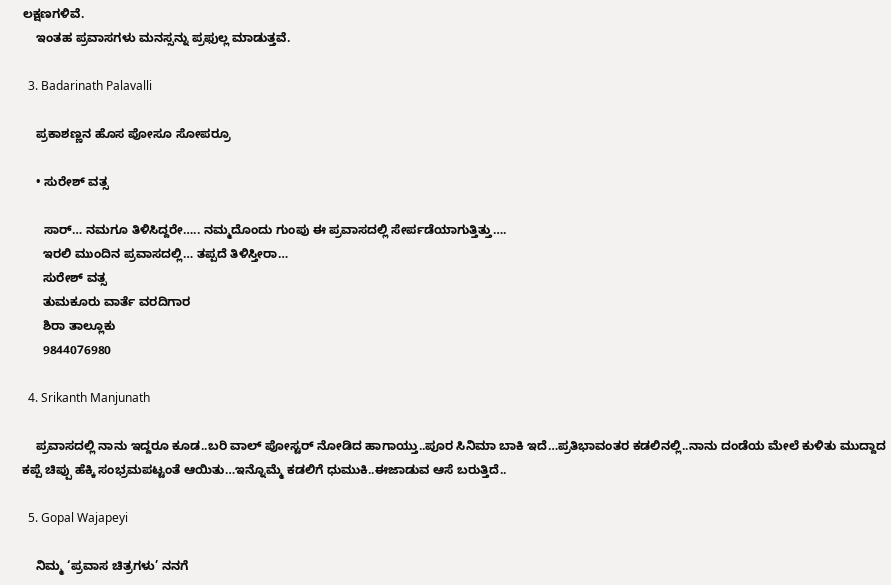ಲಕ್ಷಣಗಳಿವೆ.
    ಇಂತಹ ಪ್ರವಾಸಗಳು ಮನಸ್ಸನ್ನು ಪ್ರಫುಲ್ಲ ಮಾಡುತ್ತವೆ.

  3. Badarinath Palavalli

    ಪ್ರಕಾಶಣ್ಣನ ಹೊಸ ಪೋಸೂ ಸೋಪರ್ರೂ

    • ಸುರೇಶ್ ವತ್ಸ

      ಸಾರ್… ನಮಗೂ ತಿಳಿಸಿದ್ದರೇ….. ನಮ್ಮದೊಂದು ಗುಂಪು ಈ ಪ್ರವಾಸದಲ್ಲಿ ಸೇರ್ಪಡೆಯಾಗುತ್ತಿತ್ತು….
      ಇರಲಿ ಮುಂದಿನ ಪ್ರವಾಸದಲ್ಲಿ… ತಪ್ಪದೆ ತಿಳಿಸ್ತೀರಾ…
      ಸುರೇಶ್ ವತ್ಸ
      ತುಮಕೂರು ವಾರ್ತೆ ವರದಿಗಾರ
      ಶಿರಾ ತಾಲ್ಲೂಕು
      9844076980

  4. Srikanth Manjunath

    ಪ್ರವಾಸದಲ್ಲಿ ನಾನು ಇದ್ದರೂ ಕೂಡ..ಬರಿ ವಾಲ್ ಪೋಸ್ಟರ್ ನೋಡಿದ ಹಾಗಾಯ್ತು..ಪೂರ ಸಿನಿಮಾ ಬಾಕಿ ಇದೆ…ಪ್ರತಿಭಾವಂತರ ಕಡಲಿನಲ್ಲಿ..ನಾನು ದಂಡೆಯ ಮೇಲೆ ಕುಳಿತು ಮುದ್ದಾದ ಕಪ್ಪೆ ಚಿಪ್ಪು ಹೆಕ್ಕಿ ಸಂಭ್ರಮಪಟ್ಟಂತೆ ಆಯಿತು…ಇನ್ನೊಮ್ಮೆ ಕಡಲಿಗೆ ಧುಮುಕಿ..ಈಜಾಡುವ ಆಸೆ ಬರುತ್ತಿದೆ..

  5. Gopal Wajapeyi

    ನಿಮ್ಮ ‘ಪ್ರವಾಸ ಚಿತ್ರಗಳು’ ನನಗೆ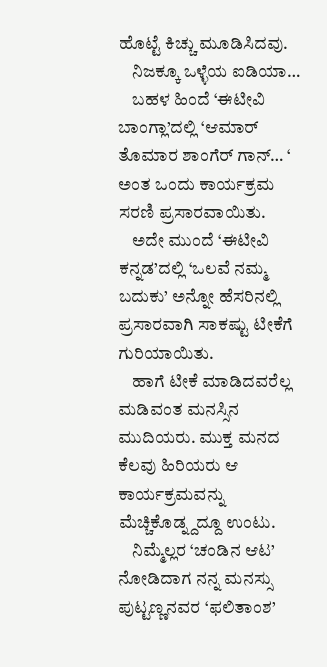ಹೊಟ್ಟೆ ಕಿಚ್ಚು ಮೂಡಿಸಿದವು.
    ನಿಜಕ್ಕೂ ಒಳ್ಳೆಯ ಐಡಿಯಾ…
    ಬಹಳ ಹಿಂದೆ ‘ಈಟೀವಿ ಬಾಂಗ್ಲಾ’ದಲ್ಲಿ ‘ಆಮಾರ್ ತೊಮಾರ ಶಾಂಗೆರ್ ಗಾನ್… ‘ ಅಂತ ಒಂದು ಕಾರ್ಯಕ್ರಮ ಸರಣಿ ಪ್ರಸಾರವಾಯಿತು.
    ಅದೇ ಮುಂದೆ ‘ಈಟೀವಿ ಕನ್ನಡ’ದಲ್ಲಿ ‘ಒಲವೆ ನಮ್ಮ ಬದುಕು’ ಅನ್ನೋ ಹೆಸರಿನಲ್ಲಿ ಪ್ರಸಾರವಾಗಿ ಸಾಕಷ್ಟು ಟೀಕೆಗೆ ಗುರಿಯಾಯಿತು.
    ಹಾಗೆ ಟೀಕೆ ಮಾಡಿದವರೆಲ್ಲ ಮಡಿವಂತ ಮನಸ್ಸಿನ ಮುದಿಯರು. ಮುಕ್ತ ಮನದ ಕೆಲವು ಹಿರಿಯರು ಆ ಕಾರ್ಯಕ್ರಮವನ್ನು ಮೆಚ್ಚಿಕೊಡ್ನ್ದದ್ದೂ ಉಂಟು.
    ನಿಮ್ಮೆಲ್ಲರ ‘ಚಂಡಿನ ಆಟ’ ನೋಡಿದಾಗ ನನ್ನ ಮನಸ್ಸು ಪುಟ್ಟಣ್ಣನವರ ‘ಫಲಿತಾಂಶ’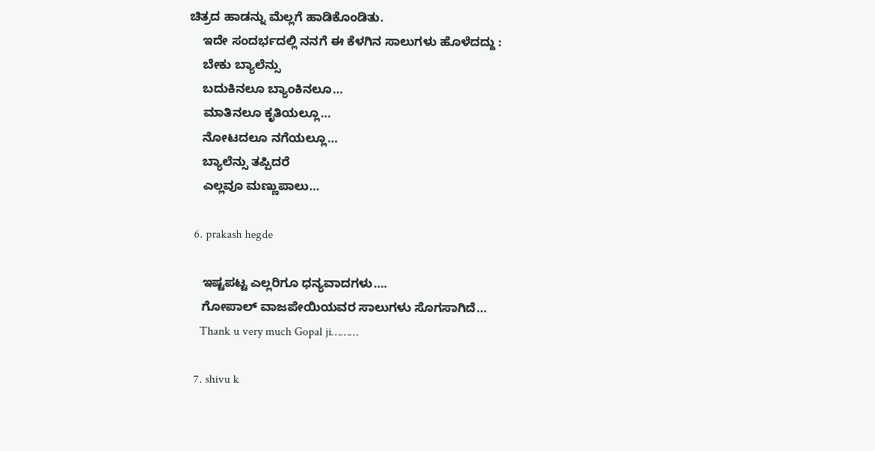ಚಿತ್ರದ ಹಾಡನ್ನು ಮೆಲ್ಲಗೆ ಹಾಡಿಕೊಂಡಿತು.
    ಇದೇ ಸಂದರ್ಭದಲ್ಲಿ ನನಗೆ ಈ ಕೆಳಗಿನ ಸಾಲುಗಳು ಹೊಳೆದದ್ದು :
    ಬೇಕು ಬ್ಯಾಲೆನ್ಸು
    ಬದುಕಿನಲೂ ಬ್ಯಾಂಕಿನಲೂ…
    ಮಾತಿನಲೂ ಕೃತಿಯಲ್ಲೂ…
    ನೋಟದಲೂ ನಗೆಯಲ್ಲೂ…
    ಬ್ಯಾಲೆನ್ಸು ತಪ್ಪಿದರೆ
    ಎಲ್ಲವೂ ಮಣ್ಣುಪಾಲು…

  6. prakash hegde

    ಇಷ್ಟಪಟ್ಟ ಎಲ್ಲರಿಗೂ ಧನ್ಯವಾದಗಳು….
    ಗೋಪಾಲ್ ವಾಜಪೇಯಿಯವರ ಸಾಲುಗಳು ಸೊಗಸಾಗಿದೆ…
    Thank u very much Gopal ji………

  7. shivu k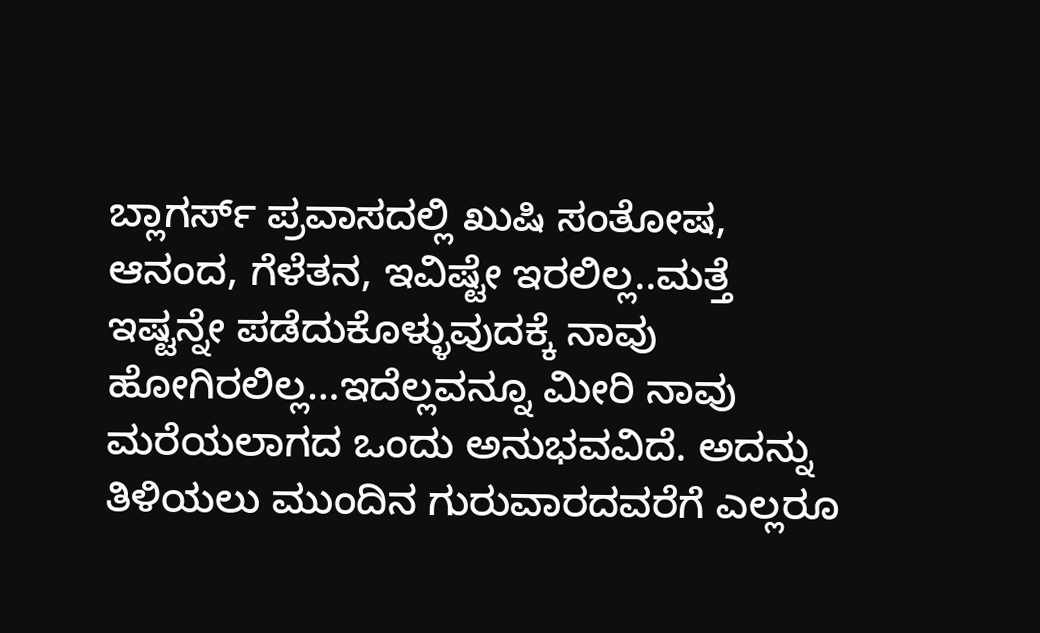ಬ್ಲಾಗರ್ಸ್ ಪ್ರವಾಸದಲ್ಲಿ ಖುಷಿ ಸಂತೋಷ, ಆನಂದ, ಗೆಳೆತನ, ಇವಿಷ್ಟೇ ಇರಲಿಲ್ಲ..ಮತ್ತೆ ಇಷ್ಟನ್ನೇ ಪಡೆದುಕೊಳ್ಳುವುದಕ್ಕೆ ನಾವು ಹೋಗಿರಲಿಲ್ಲ…ಇದೆಲ್ಲವನ್ನೂ ಮೀರಿ ನಾವು ಮರೆಯಲಾಗದ ಒಂದು ಅನುಭವವಿದೆ. ಅದನ್ನು ತಿಳಿಯಲು ಮುಂದಿನ ಗುರುವಾರದವರೆಗೆ ಎಲ್ಲರೂ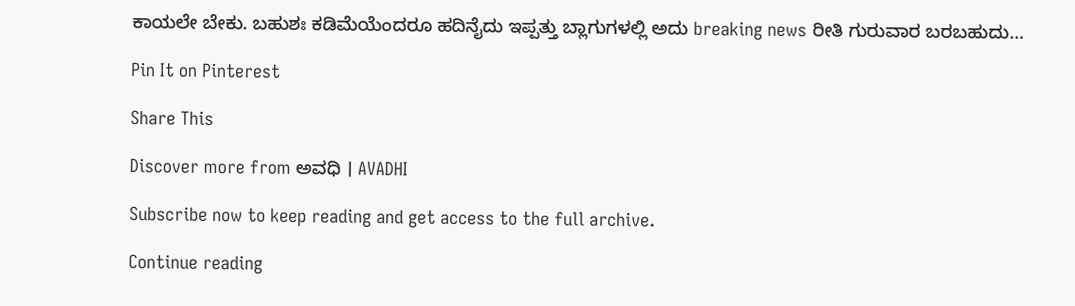ಕಾಯಲೇ ಬೇಕು. ಬಹುಶಃ ಕಡಿಮೆಯೆಂದರೂ ಹದಿನೈದು ಇಪ್ಪತ್ತು ಬ್ಲಾಗುಗಳಲ್ಲಿ ಅದು breaking news ರೀತಿ ಗುರುವಾರ ಬರಬಹುದು…

Pin It on Pinterest

Share This

Discover more from ಅವಧಿ । AVADHI

Subscribe now to keep reading and get access to the full archive.

Continue reading